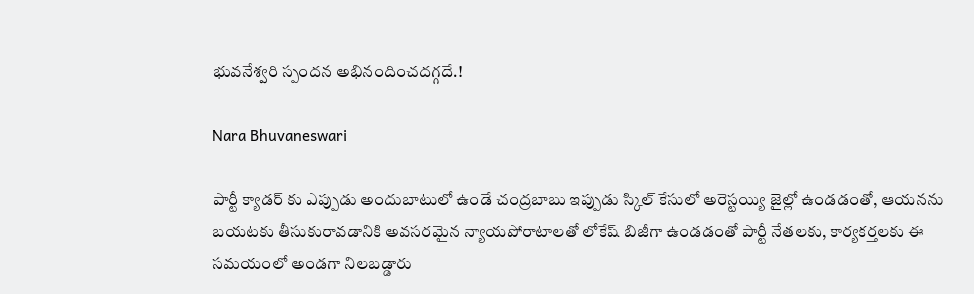భువనేశ్వరి స్పందన అభినందించదగ్గదే.!

Nara Bhuvaneswari

పార్టీ క్యాడర్ కు ఎప్పుడు అందుబాటులో ఉండే చంద్రబాబు ఇప్పుడు స్కిల్ కేసులో అరెస్టయ్యి జైల్లో ఉండడంతో, ఆయనను బయటకు తీసుకురావడానికి అవసరమైన న్యాయపోరాటాలతో లోకేష్ బిజీగా ఉండడంతో పార్టీ నేతలకు, కార్యకర్తలకు ఈ సమయంలో అండగా నిలబడ్డారు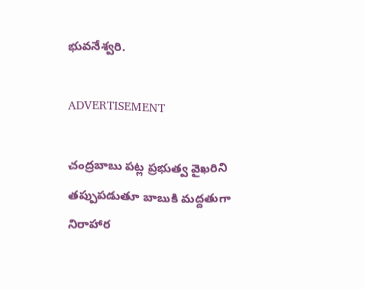భువనేశ్వరి.

ADVERTISEMENT

చంద్రబాబు పట్ల ప్రభుత్వ వైఖరిని తప్పుపడుతూ బాబుకి మద్దతుగా నిరాహార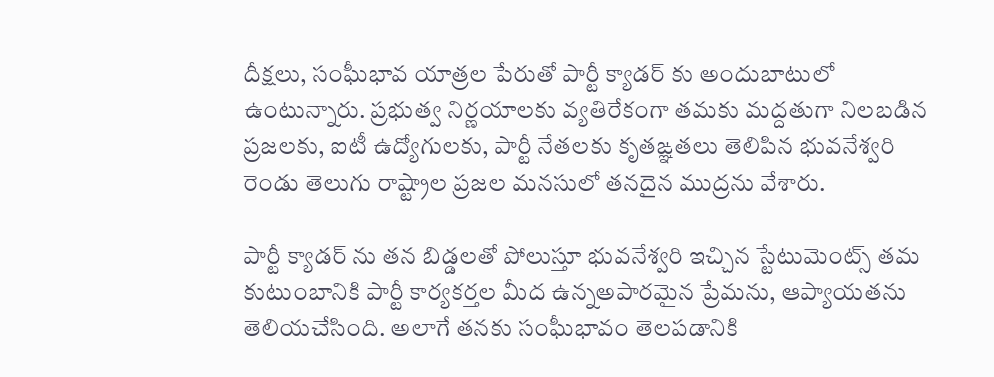దీక్షలు, సంఘీభావ యాత్రల పేరుతో పార్టీ క్యాడర్ కు అందుబాటులో ఉంటున్నారు. ప్రభుత్వ నిర్ణయాలకు వ్యతిరేకంగా తమకు మద్దతుగా నిలబడిన ప్రజలకు, ఐటీ ఉద్యోగులకు, పార్టీ నేతలకు కృతఙ్ఞతలు తెలిపిన భువనేశ్వరి రెండు తెలుగు రాష్ట్రాల ప్రజల మనసులో తనదైన ముద్రను వేశారు.

పార్టీ క్యాడర్ ను తన బిడ్డలతో పోలుస్తూ భువనేశ్వరి ఇచ్చిన స్టేటుమెంట్స్ తమ కుటుంబానికి పార్టీ కార్యకర్తల మీద ఉన్నఅపారమైన ప్రేమను, ఆప్యాయతను తెలియచేసింది. అలాగే తనకు సంఘీభావం తెలపడానికి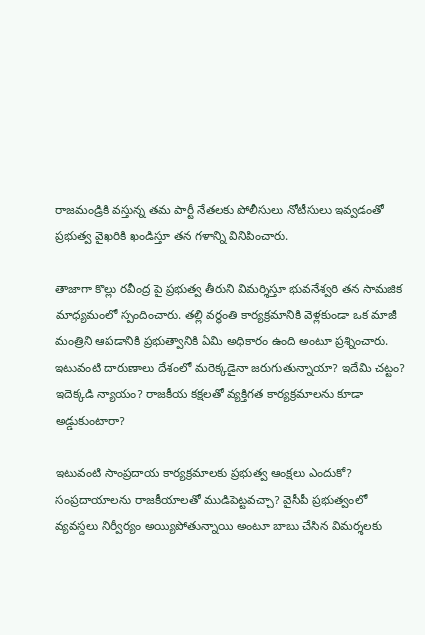రాజమండ్రికి వస్తున్న తమ పార్టీ నేతలకు పోలీసులు నోటీసులు ఇవ్వడంతో ప్రభుత్వ వైఖరికి ఖండిస్తూ తన గళాన్ని వినిపించారు.

తాజాగా కొల్లు రవీంద్ర పై ప్రభుత్వ తీరుని విమర్శిస్తూ భువనేశ్వరి తన సామజిక మాధ్యమంలో స్పందించారు. తల్లి వర్థంతి కార్యక్రమానికి వెళ్లకుండా ఒక మాజీ మంత్రిని ఆపడానికి ప్రభుత్వానికి ఏమి అధికారం ఉంది అంటూ ప్రశ్నించారు. ఇటువంటి దారుణాలు దేశంలో మరెక్కడైనా జరుగుతున్నాయా? ఇదేమి చట్టం? ఇదెక్కడి న్యాయం? రాజకీయ కక్షలతో వ్యక్తిగత కార్యక్రమాలను కూడా అడ్డుకుంటారా?

ఇటువంటి సాంప్రదాయ కార్యక్రమాలకు ప్రభుత్వ ఆంక్షలు ఎందుకో? సంప్రదాయాలను రాజకీయాలతో ముడిపెట్టవచ్చా? వైసీపీ ప్రభుత్వంలో వ్యవస్దలు నిర్వీర్యం అయ్యిపోతున్నాయి అంటూ బాబు చేసిన విమర్శలకు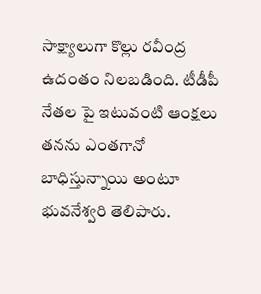సాక్ష్యాలుగా కొల్లు రవీంద్ర ఉదంతం నిలబడింది. టీడీపీ నేతల పై ఇటువంటి ఆంక్షలు తనను ఎంతగానో బాధిస్తున్నాయి అంటూ భువనేశ్వరి తెలిపారు.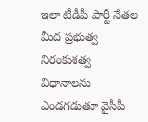ఇలా టీడీపీ పార్టీ నేతల మీద ప్రభుత్వ నిరంకుశత్వ విధానాలను ఎండగడుతూ వైసీపీ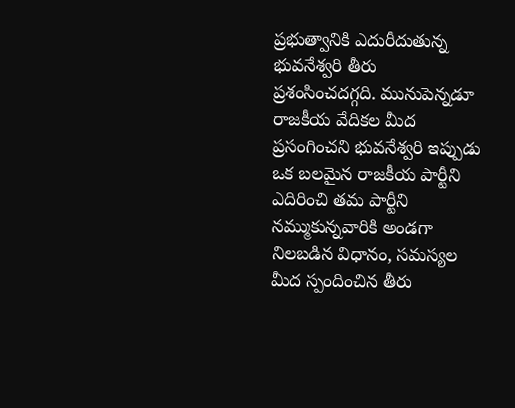ప్రభుత్వానికి ఎదురీదుతున్న భువనేశ్వరి తీరు ప్రశంసించదగ్గది. మునుపెన్నడూ రాజకీయ వేదికల మీద ప్రసంగించని భువనేశ్వరి ఇప్పుడు ఒక బలమైన రాజకీయ పార్టీని ఎదిరించి తమ పార్టీని నమ్ముకున్నవారికి అండగా నిలబడిన విధానం, సమస్యల మీద స్పందించిన తీరు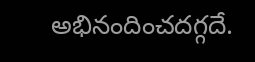అభినందించదగ్గదే.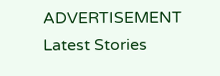ADVERTISEMENT
Latest Stories